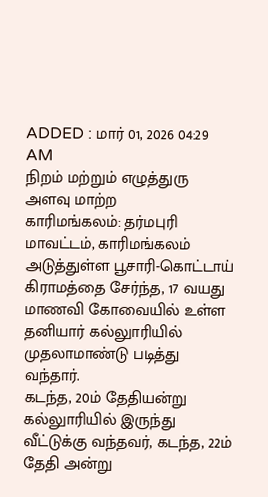ADDED : மார் 01, 2026 04:29 AM
நிறம் மற்றும் எழுத்துரு அளவு மாற்ற
காரிமங்கலம்: தர்மபுரி மாவட்டம், காரிமங்கலம் அடுத்துள்ள பூசாரி-கொட்டாய் கிராமத்தை சேர்ந்த, 17 வயது மாணவி கோவையில் உள்ள தனியார் கல்லுாரியில் முதலாமாண்டு படித்து வந்தார்.
கடந்த, 20ம் தேதியன்று கல்லுாரியில் இருந்து வீட்டுக்கு வந்தவர், கடந்த, 22ம் தேதி அன்று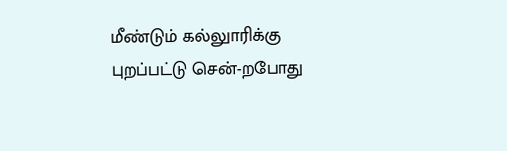மீண்டும் கல்லுாரிக்கு புறப்பட்டு சென்-றபோது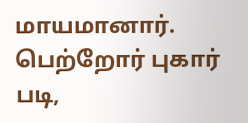மாயமானார். பெற்றோர் புகார் படி,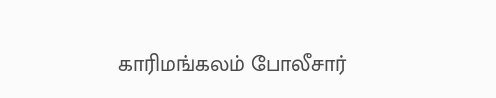காரிமங்கலம் போலீசார்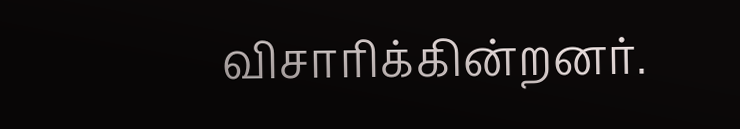விசாரிக்கின்றனர்.